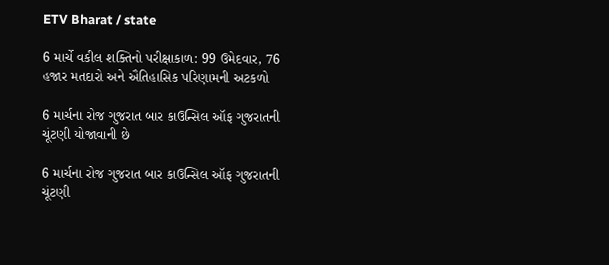ETV Bharat / state

6 માર્ચે વકીલ શક્તિનો પરીક્ષાકાળ: 99 ઉમેદવાર, 76 હજાર મતદારો અને ઐતિહાસિક પરિણામની અટકળો

6 માર્ચના રોજ ગુજરાત બાર કાઉન્સિલ ઑફ ગુજરાતની ચૂંટણી યોજાવાની છે

6 માર્ચના રોજ ગુજરાત બાર કાઉન્સિલ ઑફ ગુજરાતની ચૂંટણી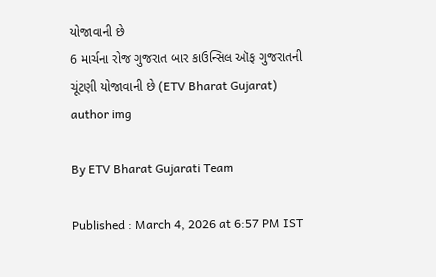યોજાવાની છે
6 માર્ચના રોજ ગુજરાત બાર કાઉન્સિલ ઑફ ગુજરાતની ચૂંટણી યોજાવાની છે (ETV Bharat Gujarat)
author img

By ETV Bharat Gujarati Team

Published : March 4, 2026 at 6:57 PM IST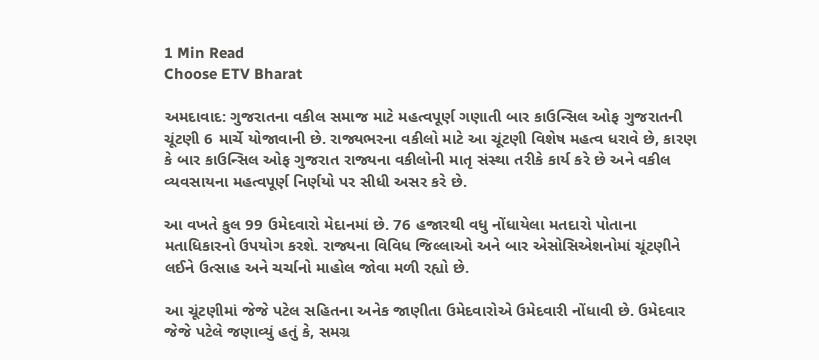1 Min Read
Choose ETV Bharat

અમદાવાદ: ગુજરાતના વકીલ સમાજ માટે મહત્વપૂર્ણ ગણાતી બાર કાઉન્સિલ ઓફ ગુજરાતની ચૂંટણી 6 માર્ચે યોજાવાની છે. રાજ્યભરના વકીલો માટે આ ચૂંટણી વિશેષ મહત્વ ધરાવે છે, કારણ કે બાર કાઉન્સિલ ઓફ ગુજરાત રાજ્યના વકીલોની માતૃ સંસ્થા તરીકે કાર્ય કરે છે અને વકીલ વ્યવસાયના મહત્વપૂર્ણ નિર્ણયો પર સીધી અસર કરે છે.

આ વખતે કુલ 99 ઉમેદવારો મેદાનમાં છે. 76 હજારથી વધુ નોંધાયેલા મતદારો પોતાના મતાધિકારનો ઉપયોગ કરશે. રાજ્યના વિવિધ જિલ્લાઓ અને બાર એસોસિએશનોમાં ચૂંટણીને લઈને ઉત્સાહ અને ચર્ચાનો માહોલ જોવા મળી રહ્યો છે.

આ ચૂંટણીમાં જેજે પટેલ સહિતના અનેક જાણીતા ઉમેદવારોએ ઉમેદવારી નોંધાવી છે. ઉમેદવાર જેજે પટેલે જણાવ્યું હતું કે, સમગ્ર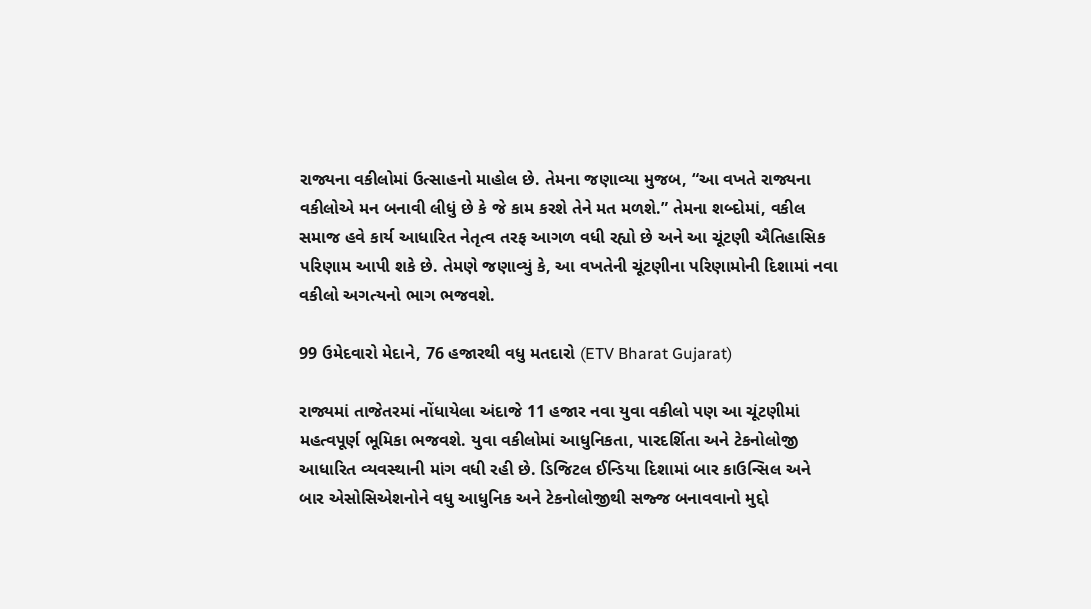રાજ્યના વકીલોમાં ઉત્સાહનો માહોલ છે. તેમના જણાવ્યા મુજબ, “આ વખતે રાજ્યના વકીલોએ મન બનાવી લીધું છે કે જે કામ કરશે તેને મત મળશે.” તેમના શબ્દોમાં, વકીલ સમાજ હવે કાર્ય આધારિત નેતૃત્વ તરફ આગળ વધી રહ્યો છે અને આ ચૂંટણી ઐતિહાસિક પરિણામ આપી શકે છે. તેમણે જણાવ્યું કે, આ વખતેની ચૂંટણીના પરિણામોની દિશામાં નવા વકીલો અગત્યનો ભાગ ભજવશે.

99 ઉમેદવારો મેદાને, 76 હજારથી વધુ મતદારો (ETV Bharat Gujarat)

રાજ્યમાં તાજેતરમાં નોંધાયેલા અંદાજે 11 હજાર નવા યુવા વકીલો પણ આ ચૂંટણીમાં મહત્વપૂર્ણ ભૂમિકા ભજવશે. યુવા વકીલોમાં આધુનિકતા, પારદર્શિતા અને ટેકનોલોજી આધારિત વ્યવસ્થાની માંગ વધી રહી છે. ડિજિટલ ઈન્ડિયા દિશામાં બાર કાઉન્સિલ અને બાર એસોસિએશનોને વધુ આધુનિક અને ટેકનોલોજીથી સજ્જ બનાવવાનો મુદ્દો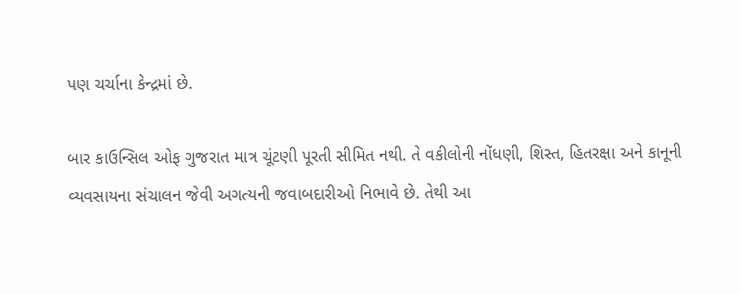પણ ચર્ચાના કેન્દ્રમાં છે.

બાર કાઉન્સિલ ઓફ ગુજરાત માત્ર ચૂંટણી પૂરતી સીમિત નથી. તે વકીલોની નોંધણી, શિસ્ત, હિતરક્ષા અને કાનૂની વ્યવસાયના સંચાલન જેવી અગત્યની જવાબદારીઓ નિભાવે છે. તેથી આ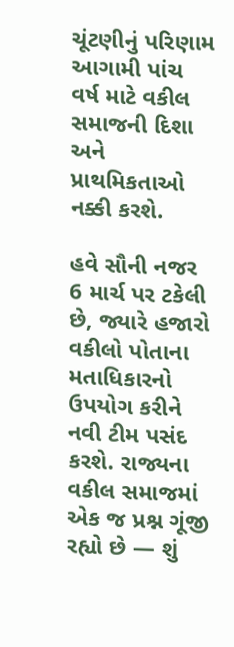ચૂંટણીનું પરિણામ આગામી પાંચ વર્ષ માટે વકીલ સમાજની દિશા અને પ્રાથમિકતાઓ નક્કી કરશે.

હવે સૌની નજર 6 માર્ચ પર ટકેલી છે, જ્યારે હજારો વકીલો પોતાના મતાધિકારનો ઉપયોગ કરીને નવી ટીમ પસંદ કરશે. રાજ્યના વકીલ સમાજમાં એક જ પ્રશ્ન ગૂંજી રહ્યો છે — શું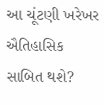આ ચૂંટણી ખરેખર ઐતિહાસિક સાબિત થશે?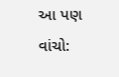આ પણ વાંચો: